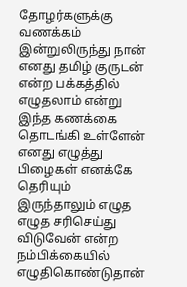தோழர்களுக்கு வணக்கம் இன்றுலிருந்து நான் எனது தமிழ் குருடன் என்ற பக்கத்தில் எழுதலாம் என்று இந்த கணக்கை தொடங்கி உள்ளேன் எனது எழுத்து பிழைகள் எனக்கே தெரியும் இருந்தாலும் எழுத எழுத சரிசெய்து விடுவேன் என்ற நம்பிக்கையில் எழுதிகொண்டுதான்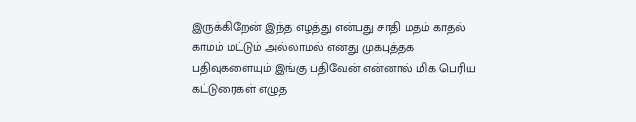இருக்கிறேன் இந்த எழத்து என்பது சாதி மதம் காதல் காமம் மட்டும் அல்லாமல் எனது முகபுத்தக பதிவுகளையும் இங்கு பதிவேன் என்னால் மிக பெரிய கட்டுரைகள் எழுத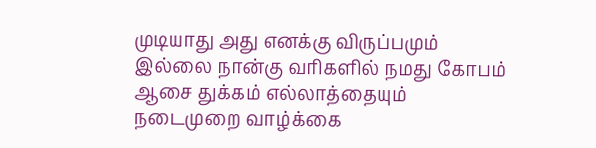முடியாது அது எனக்கு விருப்பமும் இல்லை நான்கு வரிகளில் நமது கோபம் ஆசை துக்கம் எல்லாத்தையும் நடைமுறை வாழ்க்கை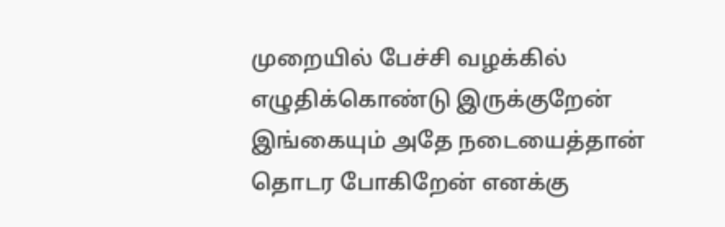முறையில் பேச்சி வழக்கில் எழுதிக்கொண்டு இருக்குறேன் இங்கையும் அதே நடையைத்தான் தொடர போகிறேன் எனக்கு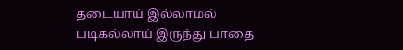தடையாய் இல்லாமல் படிகல்லாய் இருந்து பாதை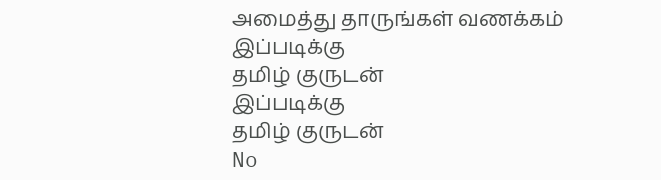அமைத்து தாருங்கள் வணக்கம்
இப்படிக்கு
தமிழ் குருடன்
இப்படிக்கு
தமிழ் குருடன்
No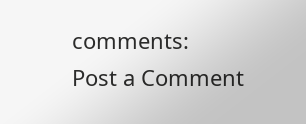comments:
Post a Comment